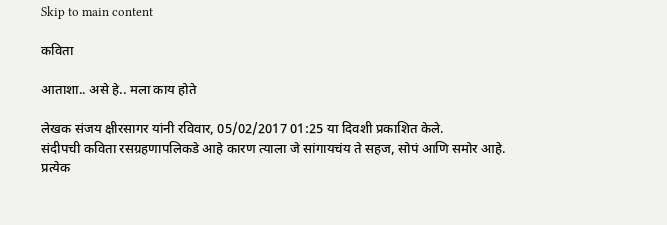Skip to main content

कविता

आताशा.. असे हे.. मला काय होते

लेखक संजय क्षीरसागर यांनी रविवार, 05/02/2017 01:25 या दिवशी प्रकाशित केले.
संदीपची कविता रसग्रहणापलिकडे आहे कारण त्याला जे सांगायचंय ते सहज, सोपं आणि समोर आहे. प्रत्येक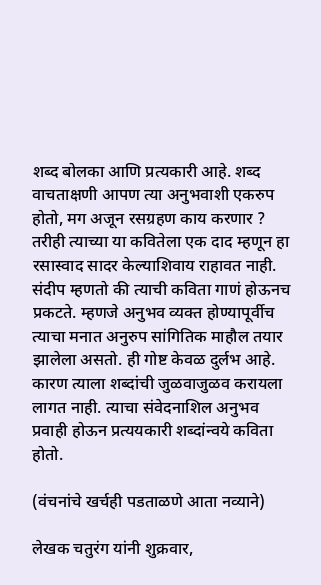शब्द बोलका आणि प्रत्यकारी आहे. शब्द वाचताक्षणी आपण त्या अनुभवाशी एकरुप होतो, मग अजून रसग्रहण काय करणार ? तरीही त्याच्या या कवितेला एक दाद म्हणून हा रसास्वाद सादर केल्याशिवाय राहावत नाही. संदीप म्हणतो की त्याची कविता गाणं होऊनच प्रकटते. म्हणजे अनुभव व्यक्त होण्यापूर्वीच त्याचा मनात अनुरुप सांगितिक माहौल तयार झालेला असतो. ही गोष्ट केवळ दुर्लभ आहे. कारण त्याला शब्दांची जुळवाजुळव करायला लागत नाही. त्याचा संवेदनाशिल अनुभव प्रवाही होऊन प्रत्ययकारी शब्दांन्वये कविता होतो.

(वंचनांचे खर्चही पडताळणे आता नव्याने)

लेखक चतुरंग यांनी शुक्रवार,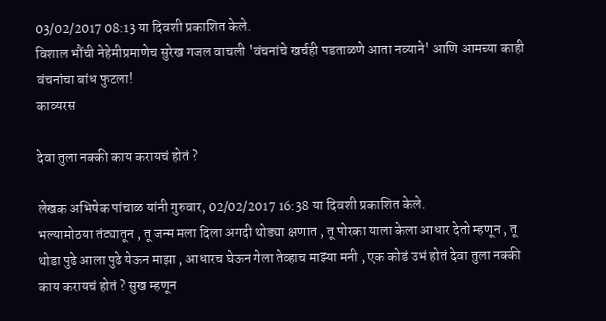03/02/2017 08:13 या दिवशी प्रकाशित केले.
विशाल भौंची नेहेमीप्रमाणेच सुरेख गजल वाचली 'वंचनांचे खर्चही पडताळणे आता नव्याने' आणि आमच्या काही वंचनांचा बांध फुटला!
काव्यरस

देवा तुला नक्की काय करायचं होतं ?

लेखक अभिषेक पांचाळ यांनी गुरुवार, 02/02/2017 16:38 या दिवशी प्रकाशित केले.
भल्यामोठया तंट्यातून , तू जन्म मला दिला अगदी थोड्या क्षणात , तू पोरका याला केला आधार देतो म्हणून , तू थोडा पुढे आला पुढे येऊन माझा , आधारच घेऊन गेला तेव्हाच माझ्या मनी , एक कोडं उभं होतं देवा तुला नक्की काय करायचं होतं ? सुख म्हणून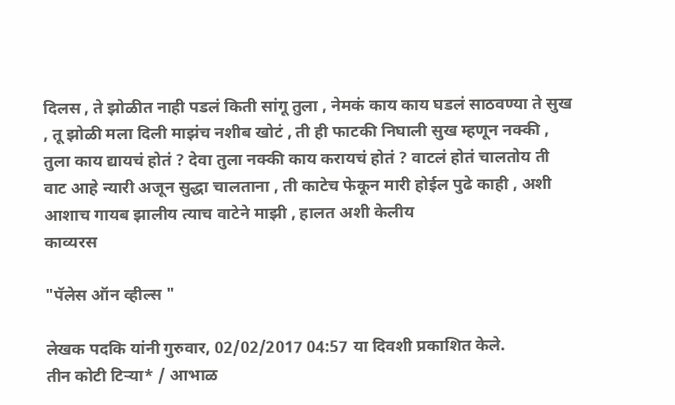दिलस , ते झोळीत नाही पडलं किती सांगू तुला , नेमकं काय काय घडलं साठवण्या ते सुख , तू झोळी मला दिली माझंच नशीब खोटं , ती ही फाटकी निघाली सुख म्हणून नक्की , तुला काय द्यायचं होतं ? देवा तुला नक्की काय करायचं होतं ? वाटलं होतं चालतोय ती वाट आहे न्यारी अजून सुद्धा चालताना , ती काटेच फेकून मारी होईल पुढे काही , अशी आशाच गायब झालीय त्याच वाटेने माझी , हालत अशी केलीय
काव्यरस

"पॅलेस ऑन व्हील्स "

लेखक पदकि यांनी गुरुवार, 02/02/2017 04:57 या दिवशी प्रकाशित केले.
तीन कोटी टिऱ्या* / आभाळ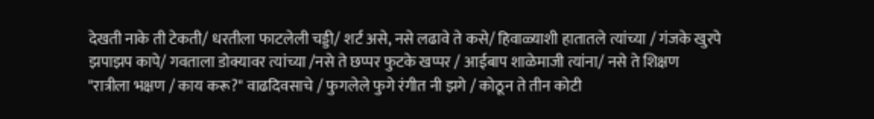देखती नाके ती टेकती/ धरतीला फाटलेली चड्डी/ शर्ट असे, नसे लढावे ते कसे/ हिवाळ्याशी हातातले त्यांच्या / गंजके खुरपे झपाझप कापे/ गवताला डोक्यावर त्यांच्या /नसे ते छप्पर फुटके खप्पर / आईबाप शाळेमाजी त्यांना/ नसे ते शिक्षण "रात्रीला भक्षण / काय करू?" वाढदिवसाचे / फुगलेले फुगे रंगीत नी झगे / कोठून ते तीन कोटी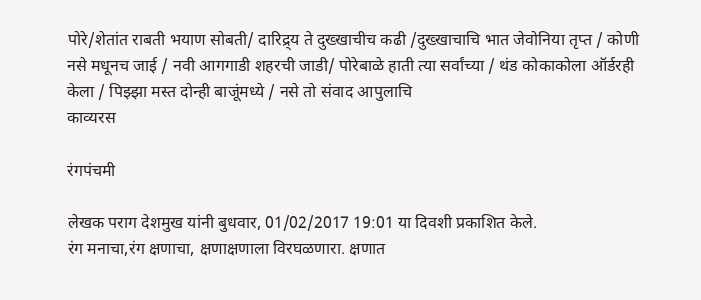पोरे/शेतांत राबती भयाण सोबती/ दारिद्र्य ते दुख्खाचीच कढी /दुख्खाचाचि भात जेवोनिया तृप्त / कोणी नसे मधूनच जाई / नवी आगगाडी शहरची जाडी/ पोरेबाळे हाती त्या सर्वांच्या / थंड कोकाकोला ऑर्डरही केला / पिझ्झा मस्त दोन्ही बाजूंमध्ये / नसे तो संवाद आपुलाचि
काव्यरस

रंगपंचमी

लेखक पराग देशमुख यांनी बुधवार, 01/02/2017 19:01 या दिवशी प्रकाशित केले.
रंग मनाचा,रंग क्षणाचा, क्षणाक्षणाला विरघळणारा. क्षणात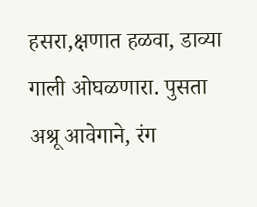हसरा,क्षणात हळवा, डाव्या गाली ओघळणारा. पुसता अश्रू आवेगाने, रंग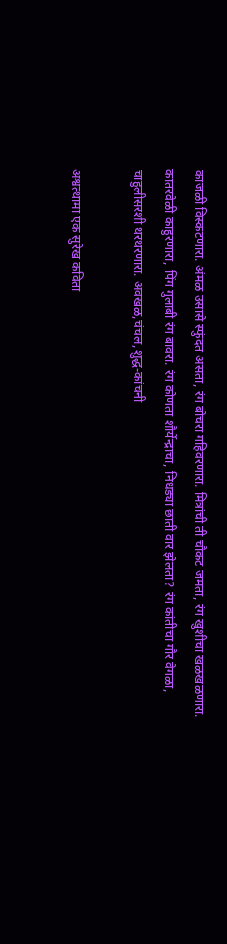काजळी विस्कटणारा. अंमळ उसासे स्फुंदत असता, रंग बोचरा गहिवरणारा. मित्रांची ती चौकट जमता, रंग खुशीचा खळखळणारा. कातरवेळी काहुरणारा, पिंग गुलाबी रंग बावरा. रंग कोणता शौर्येन्द्राचा, निधड्या छाती वार झेलता? रंग कांतीचा गौर वेगळा, चाहुलीसरशी थरथरणारा. अवखळ,चंचल,शुद्ध-कांचनी

अश्वत्थामा एक सुरेख कविता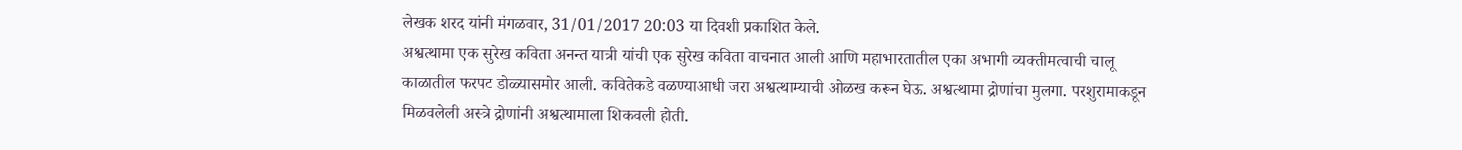लेखक शरद यांनी मंगळवार, 31/01/2017 20:03 या दिवशी प्रकाशित केले.
अश्वत्थामा एक सुरेख कविता अनन्त यात्री यांची एक सुरेख कविता वाचनात आली आणि महाभारतातील एका अभागी व्यक्तीमत्वाची चालू काळातील फरपट डोळ्यासमोर आली. कवितेकडे वळण्याआधी जरा अश्वत्थाम्याची ओळख करून घेऊ. अश्वत्थामा द्रोणांचा मुलगा. परशुरामाकडून मिळवलेली अस्त्रे द्रोणांनी अश्वत्थामाला शिकवली होती.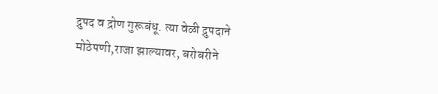द्रुपद व द्रोण गुरूबंधू. त्या वेळी द्रुपदाने मोठेपणी,राजा झाल्यावर, बरोबरीने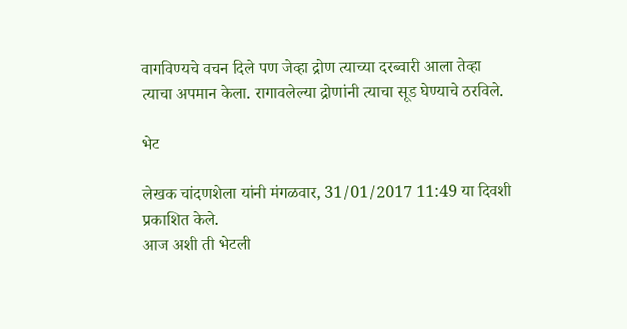वागविण्यचे वचन दिले पण जेव्हा द्रोण त्याच्या दरब्वारी आला तेव्हा त्याचा अपमान केला. रागावलेल्या द्रोणांनी त्याचा सूड घेण्याचे ठरविले.

भेट

लेखक चांदणशेला यांनी मंगळवार, 31/01/2017 11:49 या दिवशी प्रकाशित केले.
आज अशी ती भेटली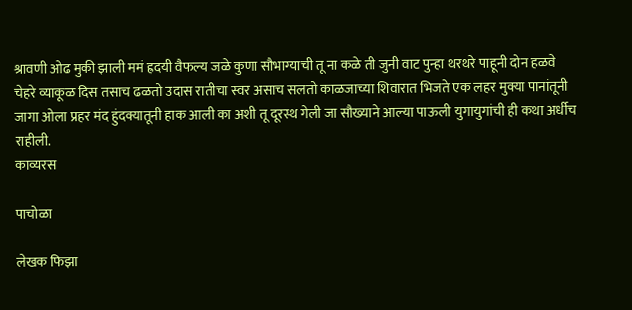श्रावणी ओढ मुकी झाली ममं ह्रदयी वैफल्य जळे कुणा सौभाग्याची तू ना कळे ती जुनी वाट पुन्हा थरथरे पाहूनी दोन हळवे चेहरे व्याकूळ दिस तसाच ढळतो उदास रातीचा स्वर असाच सलतो काळजाच्या शिवारात भिजते एक लहर मुक्या पानांतूनी जागा ओला प्रहर मंद हुंदक्यातूनी हाक आली का अशी तू दूरस्थ गेली जा सौख्याने आल्या पाऊली युगायुगांची ही कथा अर्धीच राहीली.
काव्यरस

पाचोळा

लेखक फिझा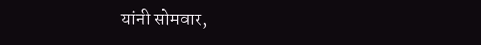यांनी सोमवार,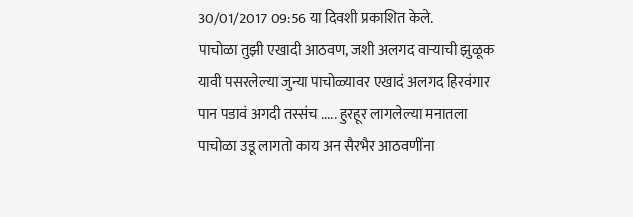30/01/2017 09:56 या दिवशी प्रकाशित केले.
पाचोळा तुझी एखादी आठवण, जशी अलगद वाऱ्याची झुळूक यावी पसरलेल्या जुन्या पाचोळ्यावर एखादं अलगद हिरवंगार पान पडावं अगदी तस्संच ..... हुरहूर लागलेल्या मनातला पाचोळा उडू लागतो काय अन सैरभैर आठवणींना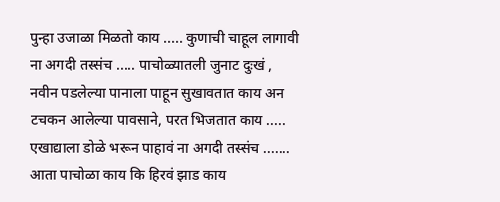पुन्हा उजाळा मिळतो काय ..... कुणाची चाहूल लागावी ना अगदी तस्संच ..... पाचोळ्यातली जुनाट दुःखं , नवीन पडलेल्या पानाला पाहून सुखावतात काय अन टचकन आलेल्या पावसाने, परत भिजतात काय ..... एखाद्याला डोळे भरून पाहावं ना अगदी तस्संच ....... आता पाचोळा काय कि हिरवं झाड काय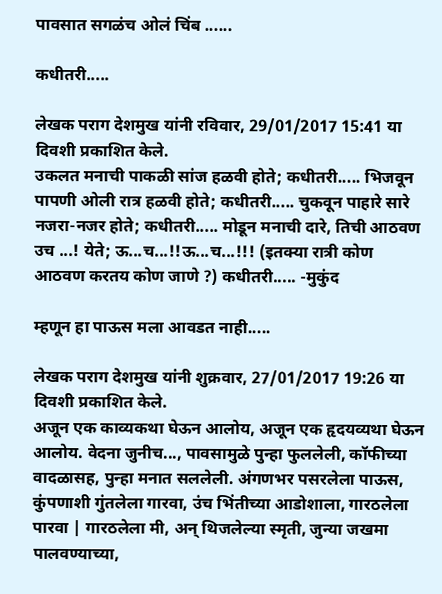पावसात सगळंच ओलं चिंब ......

कधीतरी.....

लेखक पराग देशमुख यांनी रविवार, 29/01/2017 15:41 या दिवशी प्रकाशित केले.
उकलत मनाची पाकळी सांज हळवी होते; कधीतरी..... भिजवून पापणी ओली रात्र हळवी होते; कधीतरी..... चुकवून पाहारे सारे नजरा-नजर होते; कधीतरी..... मोडून मनाची दारे, तिची आठवण उच ...! येते; ऊ...च...!!ऊ...च...!!! (इतक्या रात्री कोण आठवण करतय कोण जाणे ?) कधीतरी..... -मुकुंद

म्हणून हा पाऊस मला आवडत नाही.....

लेखक पराग देशमुख यांनी शुक्रवार, 27/01/2017 19:26 या दिवशी प्रकाशित केले.
अजून एक काव्यकथा घेऊन आलोय, अजून एक हृदयव्यथा घेऊन आलोय. वेदना जुनीच..., पावसामुळे पुन्हा फुललेली, कॉफीच्या वादळासह, पुन्हा मनात सललेली. अंगणभर पसरलेला पाऊस, कुंपणाशी गुंतलेला गारवा, उंच भिंतीच्या आडोशाला, गारठलेला पारवा | गारठलेला मी, अन् थिजलेल्या स्मृती, जुन्या जखमा पालवण्याच्या,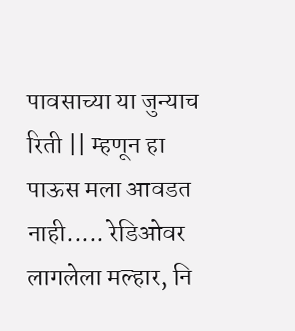पावसाच्या या जुन्याच रिती || म्हणून हा पाऊस मला आवडत नाही..... रेडिओवर लागलेला मल्हार, नि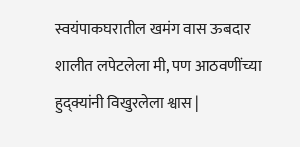स्वयंपाकघरातील खमंग वास ऊबदार शालीत लपेटलेला मी, पण आठवणींच्या हुद्क्यांनी विखुरलेला श्वास |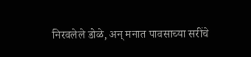निरवलेले डोळे, अन् मनात पावसाच्या सरींचे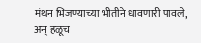मंथन भिजण्याच्या भीतीने धावणारी पावले, अन् हळूच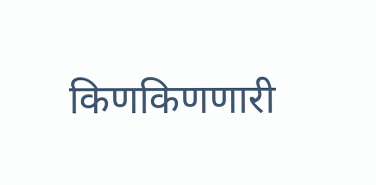किणकिणणारी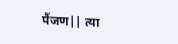पैंजण|| त्या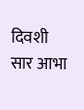दिवशी सार आभा